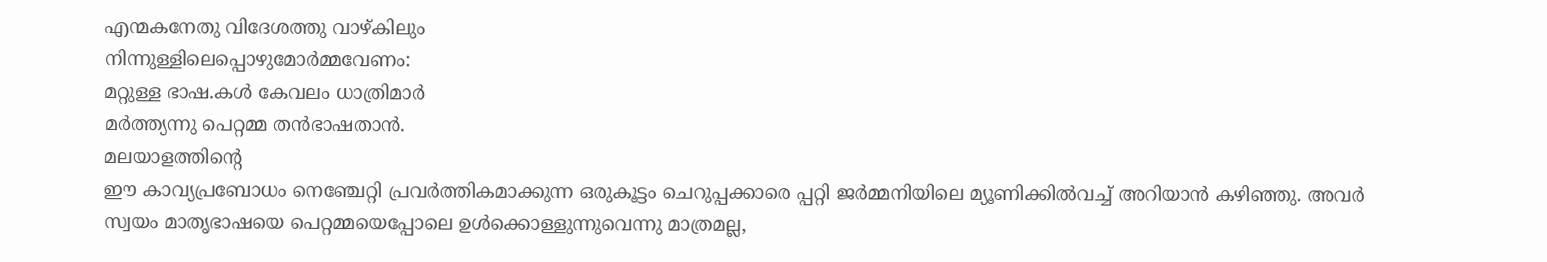എന്മകനേതു വിദേശത്തു വാഴ്കിലും
നിന്നുള്ളിലെപ്പൊഴുമോർമ്മവേണം:
മറ്റുള്ള ഭാഷ.കൾ കേവലം ധാത്രിമാർ
മർത്ത്യന്നു പെറ്റമ്മ തൻഭാഷതാൻ.
മലയാളത്തിന്റെ
ഈ കാവ്യപ്രബോധം നെഞ്ചേറ്റി പ്രവർത്തികമാക്കുന്ന ഒരുകൂട്ടം ചെറുപ്പക്കാരെ പ്പറ്റി ജർമ്മനിയിലെ മ്യൂണിക്കിൽവച്ച് അറിയാൻ കഴിഞ്ഞു. അവർ
സ്വയം മാതൃഭാഷയെ പെറ്റമ്മയെപ്പോലെ ഉൾക്കൊള്ളുന്നുവെന്നു മാത്രമല്ല,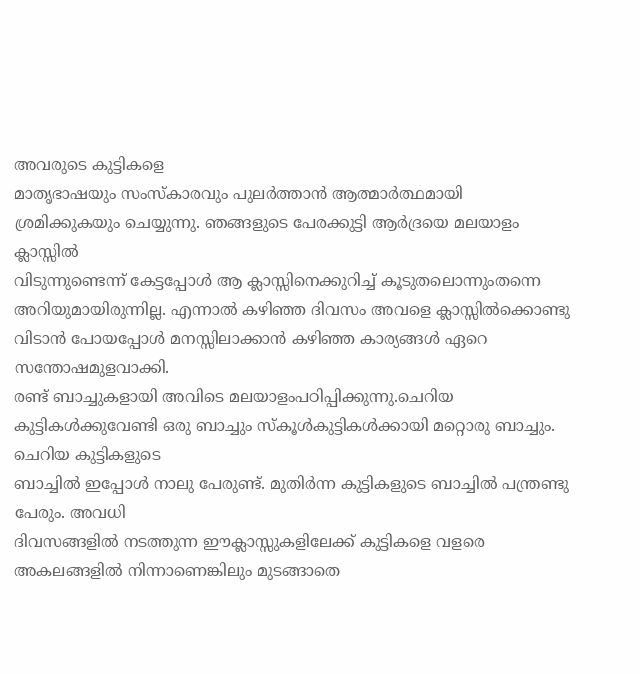അവരുടെ കുട്ടികളെ
മാതൃഭാഷയും സംസ്കാരവും പുലർത്താൻ ആത്മാർത്ഥമായി
ശ്രമിക്കുകയും ചെയ്യുന്നു. ഞങ്ങളുടെ പേരക്കുട്ടി ആർദ്രയെ മലയാളം ക്ലാസ്സിൽ
വിടുന്നുണ്ടെന്ന് കേട്ടപ്പോൾ ആ ക്ലാസ്സിനെക്കുറിച്ച് കൂടുതലൊന്നുംതന്നെ അറിയുമായിരുന്നില്ല. എന്നാൽ കഴിഞ്ഞ ദിവസം അവളെ ക്ലാസ്സിൽക്കൊണ്ടു
വിടാൻ പോയപ്പോൾ മനസ്സിലാക്കാൻ കഴിഞ്ഞ കാര്യങ്ങൾ ഏറെ സന്തോഷമുളവാക്കി.
രണ്ട് ബാച്ചുകളായി അവിടെ മലയാളംപഠിപ്പിക്കുന്നു.ചെറിയ
കുട്ടികൾക്കുവേണ്ടി ഒരു ബാച്ചും സ്കൂൾകുട്ടികൾക്കായി മറ്റൊരു ബാച്ചും. ചെറിയ കുട്ടികളുടെ
ബാച്ചിൽ ഇപ്പോൾ നാലു പേരുണ്ട്. മുതിർന്ന കുട്ടികളുടെ ബാച്ചിൽ പന്ത്രണ്ടു പേരും. അവധി
ദിവസങ്ങളിൽ നടത്തുന്ന ഈക്ലാസ്സുകളിലേക്ക് കുട്ടികളെ വളരെ അകലങ്ങളിൽ നിന്നാണെങ്കിലും മുടങ്ങാതെ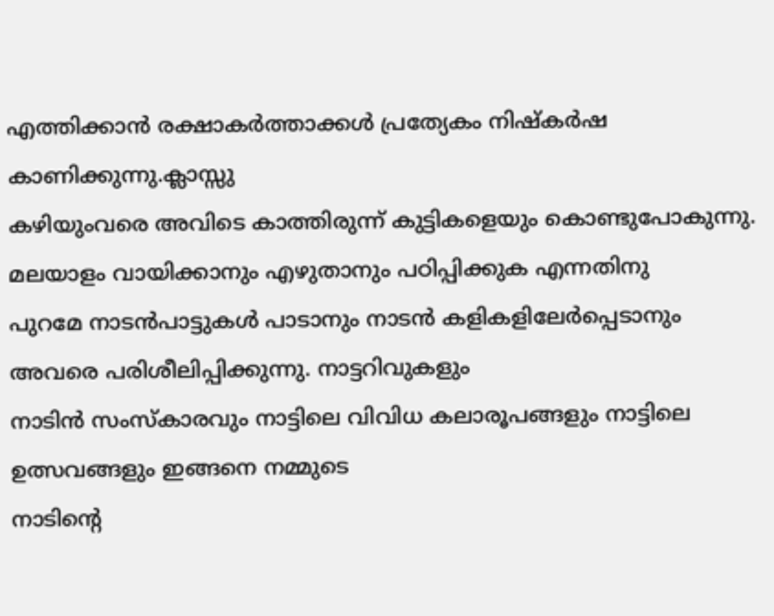എത്തിക്കാൻ രക്ഷാകർത്താക്കൾ പ്രത്യേകം നിഷ്കർഷ കാണിക്കുന്നു.ക്ലാസ്സു
കഴിയുംവരെ അവിടെ കാത്തിരുന്ന് കുട്ടികളെയും കൊണ്ടുപോകുന്നു.
മലയാളം വായിക്കാനും എഴുതാനും പഠിപ്പിക്കുക എന്നതിനു
പുറമേ നാടൻപാട്ടുകൾ പാടാനും നാടൻ കളികളിലേർപ്പെടാനും അവരെ പരിശീലിപ്പിക്കുന്നു. നാട്ടറിവുകളും
നാടിൻ സംസ്കാരവും നാട്ടിലെ വിവിധ കലാരൂപങ്ങളും നാട്ടിലെ ഉത്സവങ്ങളും ഇങ്ങനെ നമ്മുടെ
നാടിന്റെ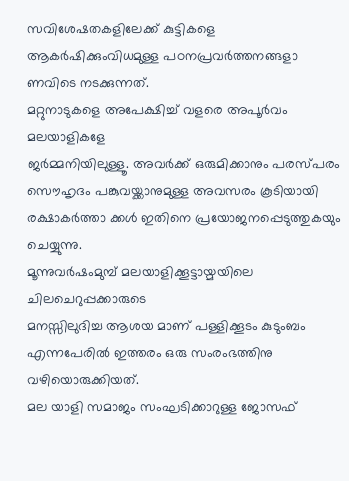സവിശേഷതകളിലേക്ക് കുട്ടികളെ ആകർഷിക്കുംവിധമുള്ള പഠനപ്രവർത്തനങ്ങളാ ണവിടെ നടക്കുന്നത്.
മറ്റുനാടുകളെ അപേക്ഷിച്ച് വളരെ അപൂർവം മലയാളികളേ
ജർമ്മനിയിലുള്ളൂ. അവർക്ക് ഒരുമിക്കാനും പരസ്പരം സൌഹൃദം പങ്കുവയ്ക്കാനുമുള്ള അവസരം കൂടിയായി
രക്ഷാകർത്താ ക്കൾ ഇതിനെ പ്രയോജനപ്പെടുത്തുകയും ചെയ്യുന്നു.
മൂന്നുവർഷംമുമ്പ് മലയാളിക്കൂട്ടായ്മയിലെ ചിലചെറുപ്പക്കാരുടെ
മനസ്സിലുദിച്ച ആശയ മാണ് പള്ളിക്കൂടം കുടുംബം എന്നപേരിൽ ഇത്തരം ഒരു സംരംഭത്തിനു വഴിയൊരുക്കിയത്.
മല യാളി സമാജം സംഘടിക്കാറുള്ള ജോസഫ്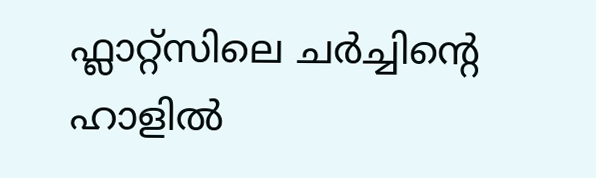ഫ്ലാറ്റ്സിലെ ചർച്ചിന്റെ ഹാളിൽ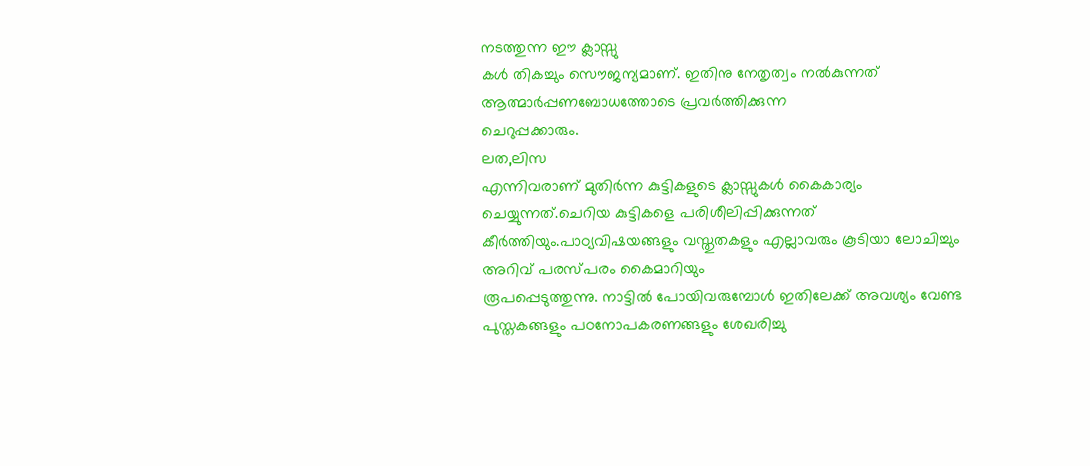നടത്തുന്ന ഈ ക്ലാസ്സു
കൾ തികച്ചും സൌജന്യമാണ്. ഇതിനു നേതൃത്വം നൽകുന്നത് ആത്മാർപ്പണബോധത്തോടെ പ്രവർത്തിക്കുന്ന
ചെറുപ്പക്കാരും.
ലത,ലിസ
എന്നിവരാണ് മുതിർന്ന കുട്ടികളുടെ ക്ലാസ്സുകൾ കൈകാര്യം ചെയ്യുന്നത്.ചെറിയ കുട്ടികളെ പരിശീലിപ്പിക്കുന്നത്
കീർത്തിയും.പാഠ്യവിഷയങ്ങളും വസ്തുതകളും എല്ലാവരും കൂടിയാ ലോചിച്ചും അറിവ് പരസ്പരം കൈമാറിയും
രൂപപ്പെടുത്തുന്നു. നാട്ടിൽ പോയിവരുമ്പോൾ ഇതിലേക്ക് അവശ്യം വേണ്ട പുസ്തകങ്ങളും പഠനോപകരണങ്ങളും ശേഖരിച്ചു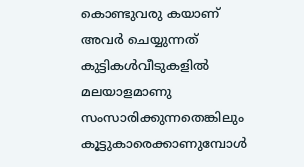കൊണ്ടുവരു കയാണ് അവർ ചെയ്യുന്നത്
കുട്ടികൾവീടുകളിൽ മലയാളമാണു സംസാരിക്കുന്നതെങ്കിലും കൂട്ടുകാരെക്കാണുമ്പോൾ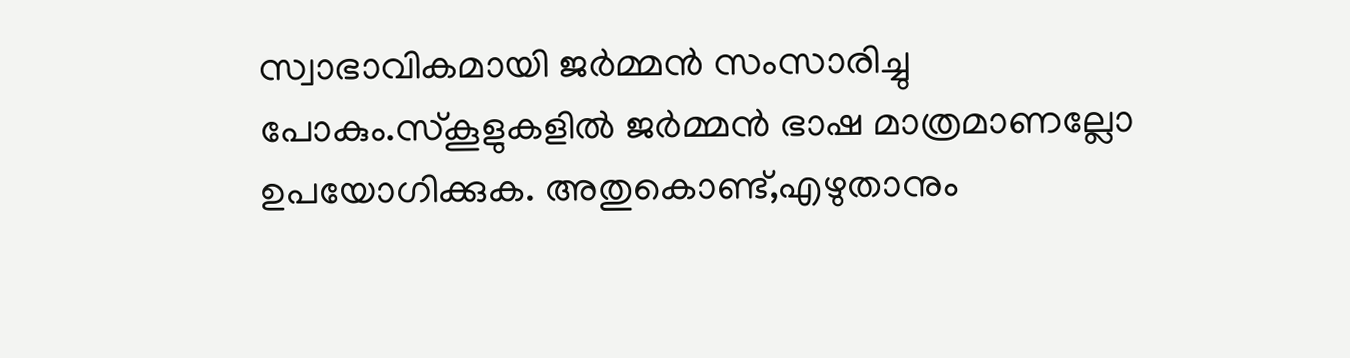സ്വാഭാവികമായി ജർമ്മൻ സംസാരിച്ചു പോകും.സ്കൂളുകളിൽ ജർമ്മൻ ഭാഷ മാത്രമാണല്ലോ ഉപയോഗിക്കുക. അതുകൊണ്ട്,എഴുതാനും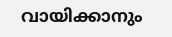വായിക്കാനും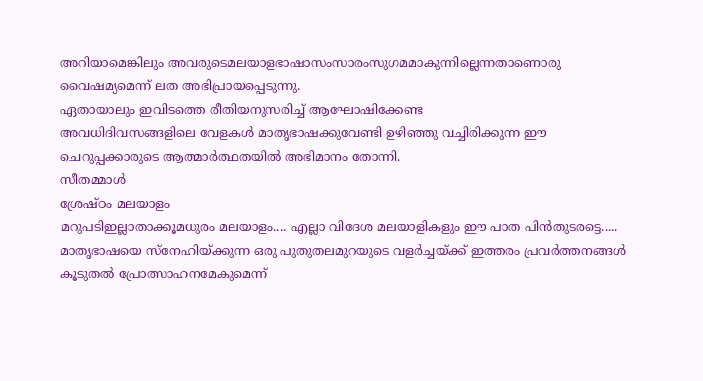അറിയാമെങ്കിലും അവരുടെമലയാളഭാഷാസംസാരംസുഗമമാകുന്നില്ലെന്നതാണൊരു വൈഷമ്യമെന്ന് ലത അഭിപ്രായപ്പെടുന്നു.
ഏതായാലും ഇവിടത്തെ രീതിയനുസരിച്ച് ആഘോഷിക്കേണ്ട
അവധിദിവസങ്ങളിലെ വേളകൾ മാതൃഭാഷക്കുവേണ്ടി ഉഴിഞ്ഞു വച്ചിരിക്കുന്ന ഈ ചെറുപ്പക്കാരുടെ ആത്മാർത്ഥതയിൽ അഭിമാനം തോന്നി.
സീതമ്മാൾ
ശ്രേഷ്ഠം മലയാളം
മറുപടിഇല്ലാതാക്കൂമധുരം മലയാളം.... എല്ലാ വിദേശ മലയാളികളും ഈ പാത പിൻതുടരട്ടെ..... മാതൃഭാഷയെ സ്നേഹിയ്ക്കുന്ന ഒരു പുതുതലമുറയുടെ വളർച്ചയ്ക്ക് ഇത്തരം പ്രവർത്തനങ്ങൾ കൂടുതൽ പ്രോത്സാഹനമേകുമെന്ന്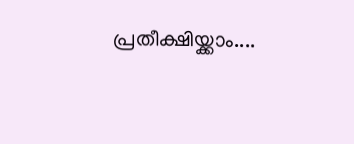പ്രതീക്ഷിയ്ക്കാം....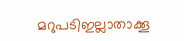മറുപടിഇല്ലാതാക്കൂ